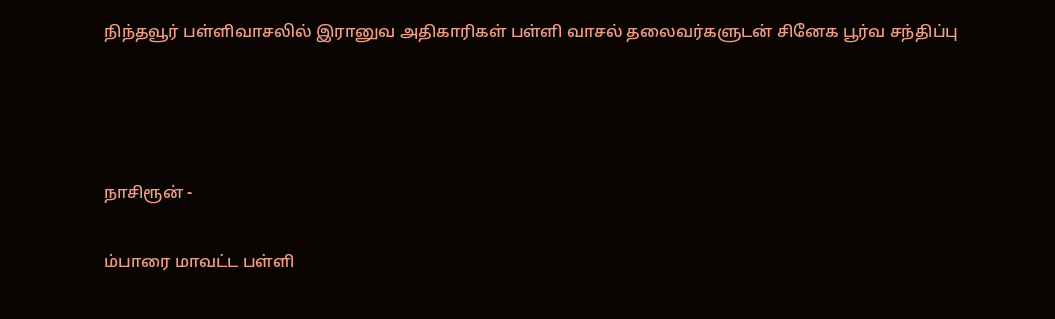நிந்தவூர் பள்ளிவாசலில் இரானுவ அதிகாரிகள் பள்ளி வாசல் தலைவர்களுடன் சினேக பூர்வ சந்திப்பு






நாசிரூன் -


ம்பாரை மாவட்ட பள்ளி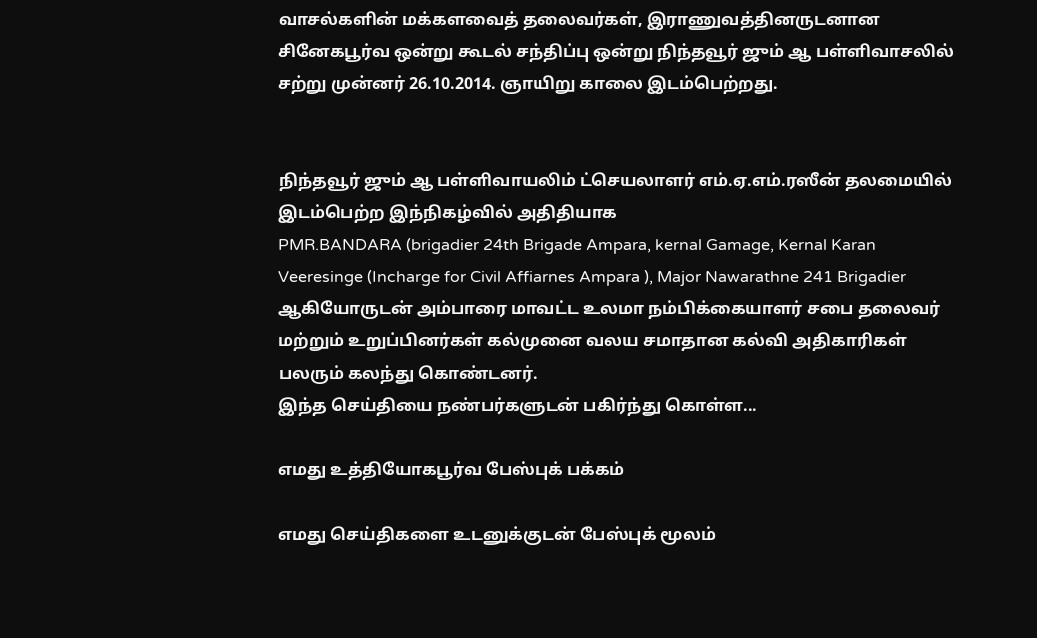வாசல்களின் மக்களவைத் தலைவர்கள், இராணுவத்தினருடனான சினேகபூர்வ ஒன்று கூடல் சந்திப்பு ஒன்று நிந்தவூர் ஜும் ஆ பள்ளிவாசலில் சற்று முன்னர் 26.10.2014. ஞாயிறு காலை இடம்பெற்றது.


நிந்தவூர் ஜும் ஆ பள்ளிவாயலிம் ட்செயலாளர் எம்.ஏ.எம்.ரஸீன் தலமையில் இடம்பெற்ற இந்நிகழ்வில் அதிதியாக
PMR.BANDARA (brigadier 24th Brigade Ampara, kernal Gamage, Kernal Karan Veeresinge (Incharge for Civil Affiarnes Ampara ), Major Nawarathne 241 Brigadier ஆகியோருடன் அம்பாரை மாவட்ட உலமா நம்பிக்கையாளர் சபை தலைவர் மற்றும் உறுப்பினர்கள் கல்முனை வலய சமாதான கல்வி அதிகாரிகள் பலரும் கலந்து கொண்டனர்.
இந்த செய்தியை நண்பர்களுடன் பகிர்ந்து கொள்ள...

எமது உத்தியோகபூர்வ பேஸ்புக் பக்கம்

எமது செய்திகளை உடனுக்குடன் பேஸ்புக் மூலம்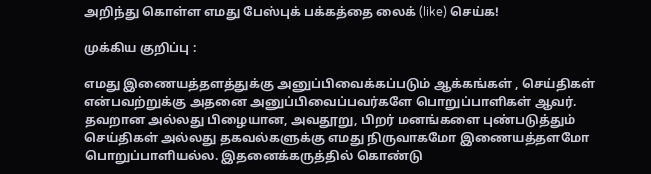அறிந்து கொள்ள எமது பேஸ்புக் பக்கத்தை லைக் (like) செய்க!

முக்கிய குறிப்பு :

எமது இணையத்தளத்துக்கு அனுப்பிவைக்கப்படும் ஆக்கங்கள் , செய்திகள் என்பவற்றுக்கு அதனை அனுப்பிவைப்பவர்களே பொறுப்பாளிகள் ஆவர். தவறான அல்லது பிழையான, அவதூறு, பிறர் மனங்களை புண்படுத்தும் செய்திகள் அல்லது தகவல்களுக்கு எமது நிருவாகமோ இணையத்தளமோ பொறுப்பாளியல்ல. இதனைக்கருத்தில் கொண்டு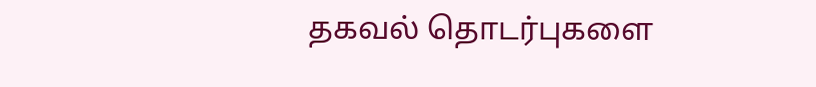தகவல் தொடர்புகளை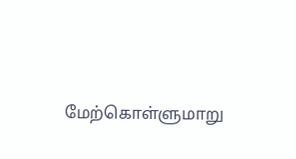மேற்கொள்ளுமாறு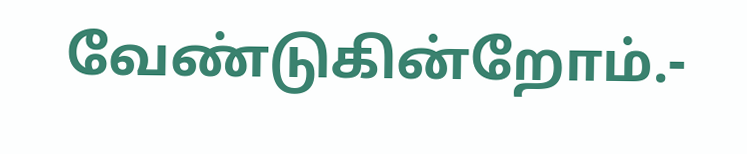வேண்டுகின்றோம்.-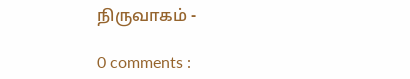நிருவாகம் -

0 comments :